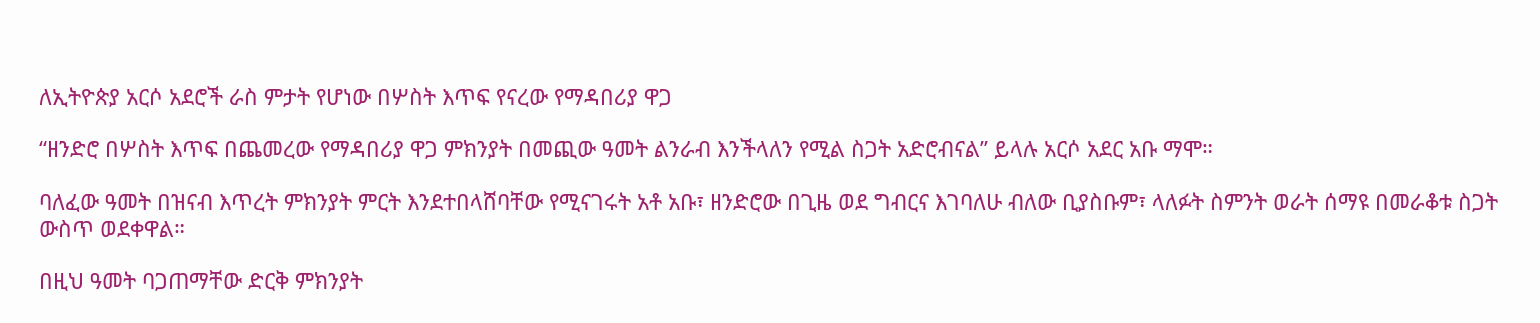ለኢትዮጵያ አርሶ አደሮች ራስ ምታት የሆነው በሦስት እጥፍ የናረው የማዳበሪያ ዋጋ

“ዘንድሮ በሦስት እጥፍ በጨመረው የማዳበሪያ ዋጋ ምክንያት በመጪው ዓመት ልንራብ እንችላለን የሚል ስጋት አድሮብናል” ይላሉ አርሶ አደር አቡ ማሞ።

ባለፈው ዓመት በዝናብ እጥረት ምክንያት ምርት እንደተበላሸባቸው የሚናገሩት አቶ አቡ፣ ዘንድሮው በጊዜ ወደ ግብርና እገባለሁ ብለው ቢያስቡም፣ ላለፉት ስምንት ወራት ሰማዩ በመራቆቱ ስጋት ውስጥ ወደቀዋል።

በዚህ ዓመት ባጋጠማቸው ድርቅ ምክንያት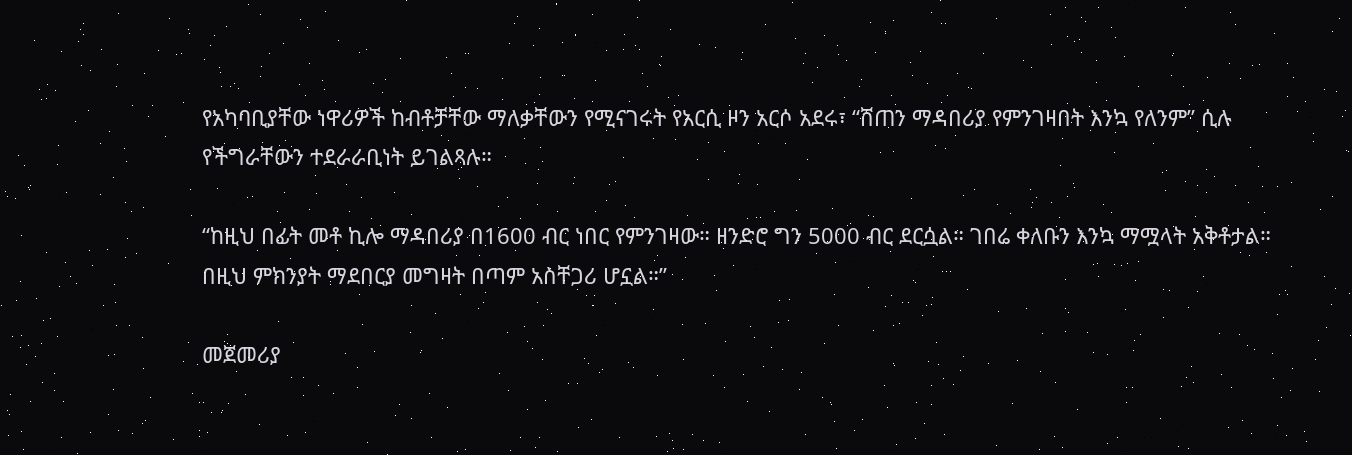የአካባቢያቸው ነዋሪዎች ከብቶቻቸው ማለቃቸውን የሚናገሩት የአርሲ ዞን አርሶ አደሩ፣ “ሸጠን ማዳበሪያ የምንገዛበት እንኳ የለንም” ሲሉ የችግራቸውን ተደራራቢነት ይገልጻሉ።

“ከዚህ በፊት መቶ ኪሎ ማዳበሪያ በ1600 ብር ነበር የምንገዛው። ዘንድሮ ግን 5000 ብር ደርሷል። ገበሬ ቀለቡን እንኳ ማሟላት አቅቶታል። በዚህ ምክንያት ማደበርያ መግዛት በጣም አስቸጋሪ ሆኗል።”

መጀመሪያ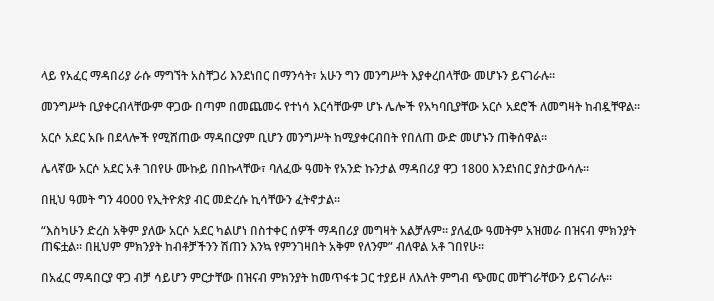ላይ የአፈር ማዳበሪያ ራሱ ማግኘት አስቸጋሪ እንደነበር በማንሳት፣ አሁን ግን መንግሥት እያቀረበላቸው መሆኑን ይናገራሉ።

መንግሥት ቢያቀርብላቸውም ዋጋው በጣም በመጨመሩ የተነሳ እርሳቸውም ሆኑ ሌሎች የአካባቢያቸው አርሶ አደሮች ለመግዛት ከብዷቸዋል።

አርሶ አደር አቡ በደላሎች የሚሸጠው ማዳበርያም ቢሆን መንግሥት ከሚያቀርብበት የበለጠ ውድ መሆኑን ጠቅሰዋል።

ሌላኛው አርሶ አደር አቶ ገበየሁ ሙኩይ በበኩላቸው፣ ባለፈው ዓመት የአንድ ኩንታል ማዳበሪያ ዋጋ 1800 እንደነበር ያስታውሳሉ።

በዚህ ዓመት ግን 4000 የኢትዮጵያ ብር መድረሱ ኪሳቸውን ፈትኖታል።

“እስካሁን ድረስ አቅም ያለው አርሶ አደር ካልሆነ በስተቀር ሰዎች ማዳበሪያ መግዛት አልቻሉም። ያለፈው ዓመትም አዝመራ በዝናብ ምክንያት ጠፍቷል። በዚህም ምክንያት ከብቶቻችንን ሽጠን እንኳ የምንገዛበት አቅም የለንም” ብለዋል አቶ ገበየሁ።

በአፈር ማዳበርያ ዋጋ ብቻ ሳይሆን ምርታቸው በዝናብ ምክንያት ከመጥፋቱ ጋር ተያይዞ ለእለት ምግብ ጭመር መቸገራቸውን ይናገራሉ።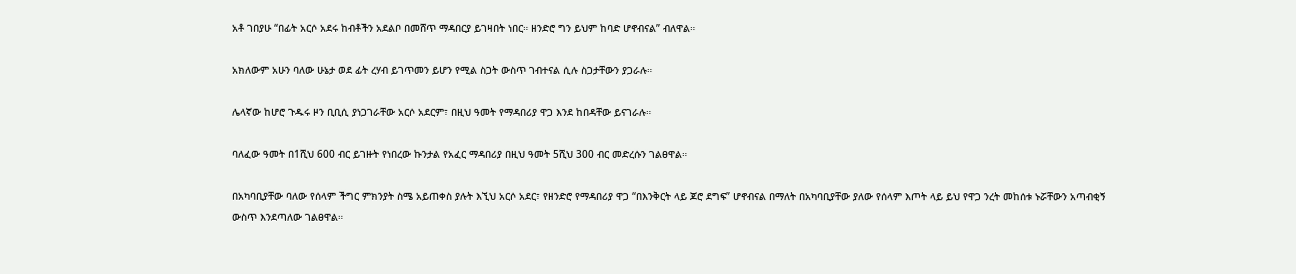አቶ ገበያሁ “በፊት አርሶ አደሩ ከብቶችን አደልቦ በመሸጥ ማዳበርያ ይገዛበት ነበር። ዘንድሮ ግን ይህም ከባድ ሆኖብናል” ብለዋል።

አክለውም አሁን ባለው ሁኔታ ወደ ፊት ረሃብ ይገጥመን ይሆን የሚል ስጋት ውስጥ ገብተናል ሲሉ ስጋታቸውን ያጋራሉ።

ሌላኛው ከሆሮ ጉዱሩ ዞን ቢቢሲ ያነጋገራቸው አርሶ አደርም፣ በዚህ ዓመት የማዳበሪያ ዋጋ እንደ ከበዳቸው ይናገራሉ።

ባለፈው ዓመት በ1ሺህ 600 ብር ይገዙት የነበረው ኩንታል የአፈር ማዳበሪያ በዚህ ዓመት 5ሺህ 300 ብር መድረሱን ገልፀዋል።

በአካባቢያቸው ባለው የሰላም ችግር ምክንያት ስሜ አይጠቀስ ያሉት እኚህ አርሶ አደር፣ የዘንድሮ የማዳበሪያ ዋጋ “በእንቅርት ላይ ጆሮ ደግፍ” ሆኖብናል በማለት በአካባቢያቸው ያለው የሰላም እጦት ላይ ይህ የዋጋ ንረት መከሰቱ ኑሯቸውን አጣብቂኝ ውስጥ እንደጣለው ገልፀዋል።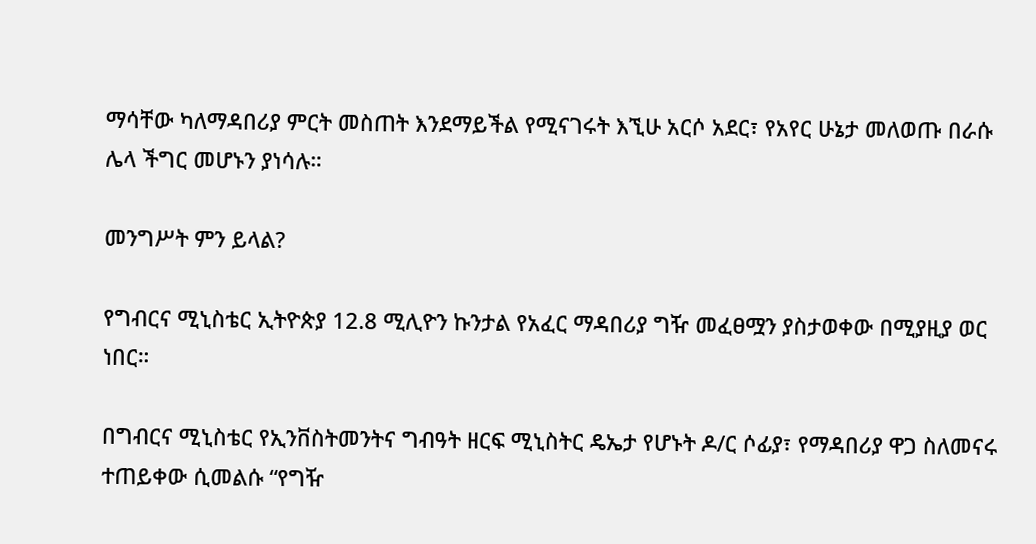ማሳቸው ካለማዳበሪያ ምርት መስጠት እንደማይችል የሚናገሩት እኚሁ አርሶ አደር፣ የአየር ሁኔታ መለወጡ በራሱ ሌላ ችግር መሆኑን ያነሳሉ።

መንግሥት ምን ይላል?

የግብርና ሚኒስቴር ኢትዮጵያ 12.8 ሚሊዮን ኩንታል የአፈር ማዳበሪያ ግዥ መፈፀሟን ያስታወቀው በሚያዚያ ወር ነበር።

በግብርና ሚኒስቴር የኢንቨስትመንትና ግብዓት ዘርፍ ሚኒስትር ዴኤታ የሆኑት ዶ/ር ሶፊያ፣ የማዳበሪያ ዋጋ ስለመናሩ ተጠይቀው ሲመልሱ “የግዥ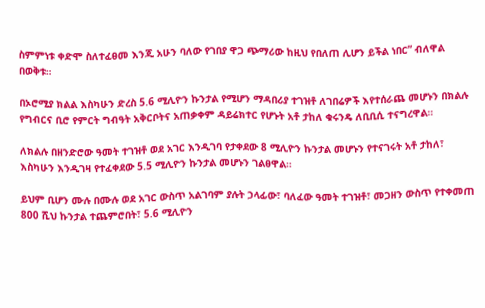ስምምነቱ ቀድሞ ስለተፈፀመ እንጂ አሁን ባለው የገበያ ዋጋ ጭማሪው ከዚህ የበለጠ ሊሆን ይችል ነበር” ብለዋል በወቅቱ።

በኦሮሚያ ክልል እስካሁን ድረስ 5.6 ሚሊዮን ኩንታል የሚሆን ማዳበሪያ ተገዝቶ ለገበሬዎች እየተሰራጨ መሆኑን በክልሉ የግብርና ቢሮ የምርት ግብዓት አቅርቦትና አጠቃቀም ዳይሬክተር የሆኑት አቶ ታከለ ቁሩንዴ ለቢቢሲ ተናግረዋል።

ለክልሉ በዘንድሮው ዓመት ተገዝቶ ወደ አገር እንዲገባ የታቀደው 8 ሚሊዮን ኩንታል መሆኑን የተናገሩት አቶ ታከለ፣ እስካሁን እንዲገዛ የተፈቀደው 5.5 ሚሊዮን ኩንታል መሆኑን ገልፀዋል።

ይህም ቢሆን ሙሉ በሙሉ ወደ አገር ውስጥ አልገባም ያሉት ኃላፊው፣ ባለፈው ዓመት ተገዝቶ፣ መጋዘን ውስጥ የተቀመጠ 800 ሺህ ኩንታል ተጨምሮበት፣ 5.6 ሚሊዮን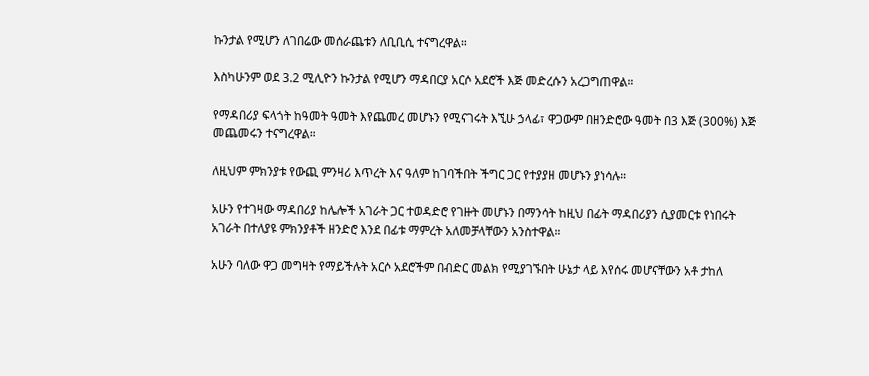ኩንታል የሚሆን ለገበሬው መሰራጨቱን ለቢቢሲ ተናግረዋል።

እስካሁንም ወደ 3.2 ሚሊዮን ኩንታል የሚሆን ማዳበርያ አርሶ አደሮች እጅ መድረሱን አረጋግጠዋል።

የማዳበሪያ ፍላጎት ከዓመት ዓመት እየጨመረ መሆኑን የሚናገሩት እኚሁ ኃላፊ፣ ዋጋውም በዘንድሮው ዓመት በ3 እጅ (300%) እጅ መጨመሩን ተናግረዋል።

ለዚህም ምክንያቱ የውጪ ምንዛሪ እጥረት እና ዓለም ከገባችበት ችግር ጋር የተያያዘ መሆኑን ያነሳሉ።

አሁን የተገዛው ማዳበሪያ ከሌሎች አገራት ጋር ተወዳድሮ የገዙት መሆኑን በማንሳት ከዚህ በፊት ማዳበሪያን ሲያመርቱ የነበሩት አገራት በተለያዩ ምክንያቶች ዘንድሮ እንደ በፊቱ ማምረት አለመቻላቸውን አንስተዋል።

አሁን ባለው ዋጋ መግዛት የማይችሉት አርሶ አደሮችም በብድር መልክ የሚያገኙበት ሁኔታ ላይ እየሰሩ መሆናቸውን አቶ ታከለ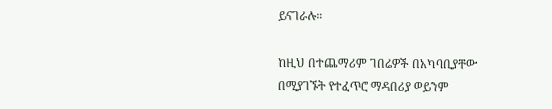ይናገራሉ።

ከዚህ በተጨማሪም ገበሬዎች በአካባቢያቸው በሚያገኙት የተፈጥሮ ማዳበሪያ ወይንም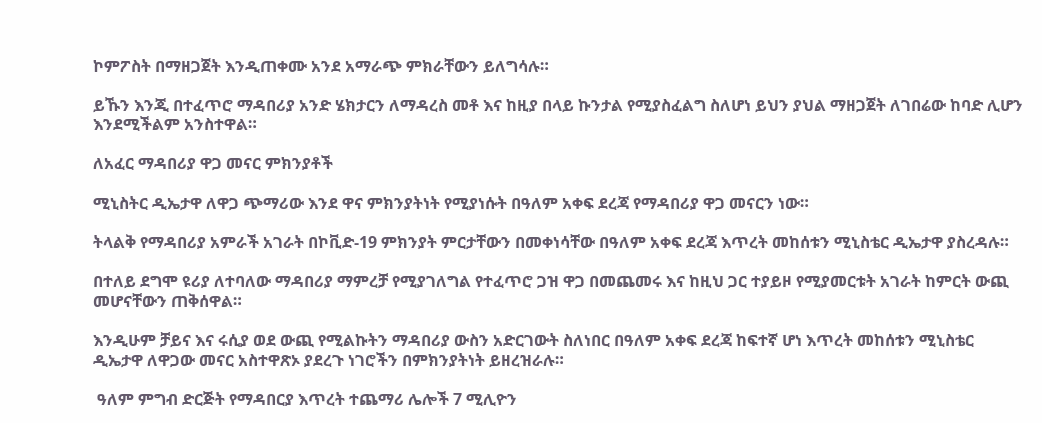ኮምፖስት በማዘጋጀት እንዲጠቀሙ አንደ አማራጭ ምክራቸውን ይለግሳሉ።

ይኹን እንጂ በተፈጥሮ ማዳበሪያ አንድ ሄክታርን ለማዳረስ መቶ እና ከዚያ በላይ ኩንታል የሚያስፈልግ ስለሆነ ይህን ያህል ማዘጋጀት ለገበሬው ከባድ ሊሆን እንደሚችልም አንስተዋል።

ለአፈር ማዳበሪያ ዋጋ መናር ምክንያቶች

ሚኒስትር ዲኤታዋ ለዋጋ ጭማሪው እንደ ዋና ምክንያትነት የሚያነሱት በዓለም አቀፍ ደረጃ የማዳበሪያ ዋጋ መናርን ነው።

ትላልቅ የማዳበሪያ አምራች አገራት በኮቪድ-19 ምክንያት ምርታቸውን በመቀነሳቸው በዓለም አቀፍ ደረጃ እጥረት መከሰቱን ሚኒስቴር ዲኤታዋ ያስረዳሉ።

በተለይ ደግሞ ዩሪያ ለተባለው ማዳበሪያ ማምረቻ የሚያገለግል የተፈጥሮ ጋዝ ዋጋ በመጨመሩ እና ከዚህ ጋር ተያይዞ የሚያመርቱት አገራት ከምርት ውጪ መሆናቸውን ጠቅሰዋል።

እንዲሁም ቻይና እና ሩሲያ ወደ ውጪ የሚልኩትን ማዳበሪያ ውስን አድርገውት ስለነበር በዓለም አቀፍ ደረጃ ከፍተኛ ሆነ እጥረት መከሰቱን ሚኒስቴር ዲኤታዋ ለዋጋው መናር አስተዋጽኦ ያደረጉ ነገሮችን በምክንያትነት ይዘረዝራሉ።

 ዓለም ምግብ ድርጅት የማዳበርያ እጥረት ተጨማሪ ሌሎች 7 ሚሊዮን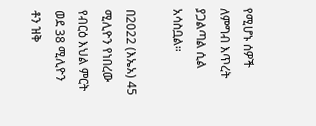የሚሆኑ ሰዎች ለምግብ እጥረት ያጋልጣል ሲል አሳስቧል።

በ2022 (እኤአ) 45 ሚሊዮን የነበረው የብርዕ እህል ምርት ወደ 38 ሚሊዮን ቶን ዝቅ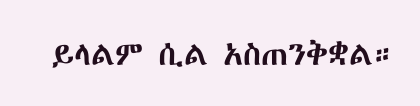ይላልም ሲል አስጠንቅቋል።